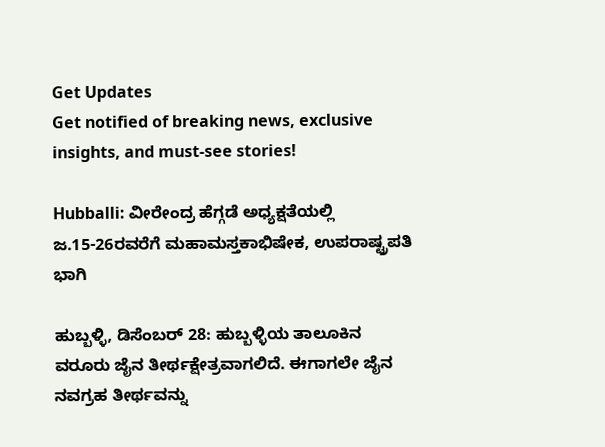Get Updates
Get notified of breaking news, exclusive insights, and must-see stories!

Hubballi: ವೀರೇಂದ್ರ ಹೆಗ್ಗಡೆ ಅಧ್ಯಕ್ಷತೆಯಲ್ಲಿ ಜ.15-26ರವರೆಗೆ ಮಹಾಮಸ್ತಕಾಭಿಷೇಕ, ಉಪರಾಷ್ಟ್ರಪತಿ ಭಾಗಿ

ಹುಬ್ಬಳ್ಳಿ, ಡಿಸೆಂಬರ್ 28: ಹುಬ್ಬಳ್ಳಿಯ ತಾಲೂಕಿನ ವರೂರು ಜೈನ ತೀರ್ಥಕ್ಷೇತ್ರವಾಗಲಿದೆ. ಈಗಾಗಲೇ ಜೈನ ನವಗ್ರಹ ತೀರ್ಥವನ್ನು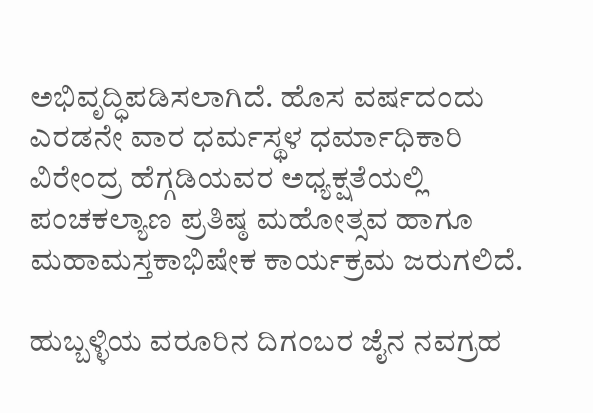ಅಭಿವೃದ್ಧಿಪಡಿಸಲಾಗಿದೆ. ಹೊಸ ವರ್ಷದಂದು ಎರಡನೇ ವಾರ ಧರ್ಮಸ್ಥಳ ಧರ್ಮಾಧಿಕಾರಿ ವಿರೇಂದ್ರ ಹೆಗ್ಗಡಿಯವರ ಅಧ್ಯಕ್ಷತೆಯಲ್ಲಿ ಪಂಚಕಲ್ಯಾಣ ಪ್ರತಿಷ್ಠ ಮಹೋತ್ಸವ ಹಾಗೂ ಮಹಾಮಸ್ತಕಾಭಿಷೇಕ ಕಾರ್ಯಕ್ರಮ ಜರುಗಲಿದೆ.

ಹುಬ್ಬಳ್ಳಿಯ ವರೂರಿನ ದಿಗಂಬರ ಜೈನ ನವಗ್ರಹ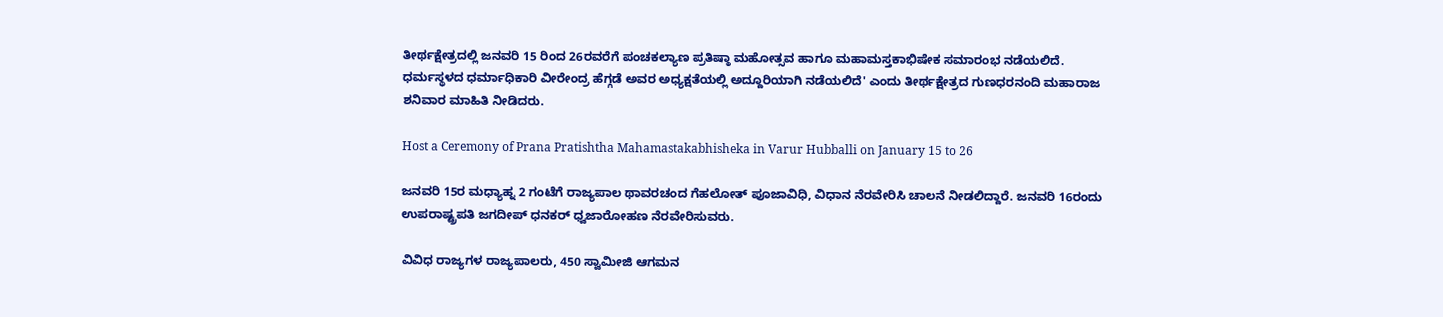ತೀರ್ಥಕ್ಷೇತ್ರದಲ್ಲಿ ಜನವರಿ 15 ರಿಂದ 26ರವರೆಗೆ ಪಂಚಕಲ್ಯಾಣ ಪ್ರತಿಷ್ಠಾ ಮಹೋತ್ಸವ ಹಾಗೂ ಮಹಾಮಸ್ತಕಾಭಿಷೇಕ ಸಮಾರಂಭ ನಡೆಯಲಿದೆ. ಧರ್ಮಸ್ಥಳದ ಧರ್ಮಾಧಿಕಾರಿ ವೀರೇಂದ್ರ ಹೆಗ್ಗಡೆ ಅವರ ಅಧ್ಯಕ್ಷತೆಯಲ್ಲಿ ಅದ್ದೂರಿಯಾಗಿ ನಡೆಯಲಿದೆ' ಎಂದು ತೀರ್ಥಕ್ಷೇತ್ರದ ಗುಣಧರನಂದಿ ಮಹಾರಾಜ ಶನಿವಾರ ಮಾಹಿತಿ ನೀಡಿದರು.

Host a Ceremony of Prana Pratishtha Mahamastakabhisheka in Varur Hubballi on January 15 to 26

ಜನವರಿ 15ರ ಮಧ್ಯಾಹ್ನ 2 ಗಂಟೆಗೆ ರಾಜ್ಯಪಾಲ ಥಾವರಚಂದ ಗೆಹಲೋತ್ ಪೂಜಾವಿಧಿ, ವಿಧಾನ ನೆರವೇರಿಸಿ ಚಾಲನೆ ನೀಡಲಿದ್ದಾರೆ. ಜನವರಿ 16ರಂದು ಉಪರಾಷ್ಟ್ರಪತಿ ಜಗದೀಪ್‌ ಧನಕರ್ ಧ್ವಜಾರೋಹಣ ನೆರವೇರಿಸುವರು.

ವಿವಿಧ ರಾಜ್ಯಗಳ ರಾಜ್ಯಪಾಲರು, 450 ಸ್ವಾಮೀಜಿ ಆಗಮನ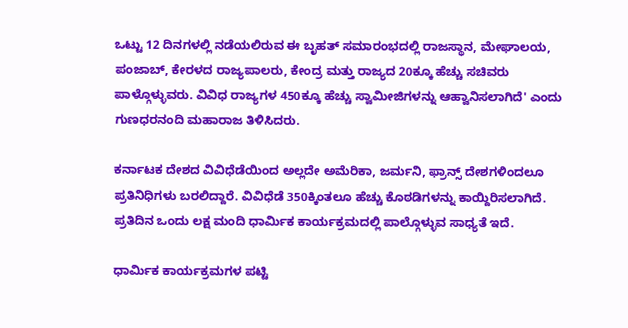ಒಟ್ಟು 12 ದಿನಗಳಲ್ಲಿ ನಡೆಯಲಿರುವ ಈ ಬೃಹತ್ ಸಮಾರಂಭದಲ್ಲಿ ರಾಜಸ್ಥಾನ, ಮೇಘಾಲಯ, ಪಂಜಾಬ್, ಕೇರಳದ ರಾಜ್ಯಪಾಲರು, ಕೇಂದ್ರ ಮತ್ತು ರಾಜ್ಯದ 20ಕ್ಕೂ ಹೆಚ್ಚು ಸಚಿವರು ಪಾಳ್ಗೊಳ್ಳುವರು. ವಿವಿಧ ರಾಜ್ಯಗಳ 450ಕ್ಕೂ ಹೆಚ್ಚು ಸ್ವಾಮೀಜಿಗಳನ್ನು ಆಹ್ವಾನಿಸಲಾಗಿದೆ' ಎಂದು ಗುಣಧರನಂದಿ ಮಹಾರಾಜ ತಿಳಿಸಿದರು.

ಕರ್ನಾಟಕ ದೇಶದ ವಿವಿಧೆಡೆಯಿಂದ ಅಲ್ಲದೇ ಅಮೆರಿಕಾ, ಜರ್ಮನಿ, ಫ್ರಾನ್ಸ್‌ ದೇಶಗಳಿಂದಲೂ ಪ್ರತಿನಿಧಿಗಳು ಬರಲಿದ್ದಾರೆ. ವಿವಿಧೆಡೆ 350ಕ್ಕಿಂತಲೂ ಹೆಚ್ಚು ಕೊಠಡಿಗಳನ್ನು ಕಾಯ್ದಿರಿಸಲಾಗಿದೆ. ಪ್ರತಿದಿನ ಒಂದು ಲಕ್ಷ ಮಂದಿ ಧಾರ್ಮಿಕ ಕಾರ್ಯಕ್ರಮದಲ್ಲಿ ಪಾಲ್ಗೊಳ್ಳುವ ಸಾಧ್ಯತೆ ಇದೆ.

ಧಾರ್ಮಿಕ ಕಾರ್ಯಕ್ರಮಗಳ ಪಟ್ಟಿ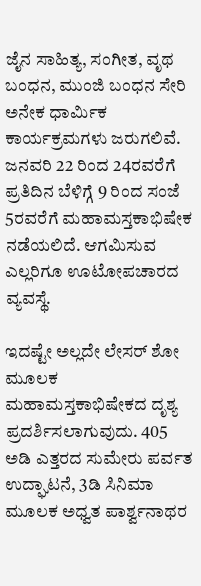ಜೈನ ಸಾಹಿತ್ಯ, ಸಂಗೀತ, ವೃಥ ಬಂಧನ, ಮುಂಜಿ ಬಂಧನ ಸೇರಿ ಅನೇಕ ಧಾರ್ಮಿಕ ಕಾರ್ಯಕ್ರಮಗಳು ಜರುಗಲಿವೆ. ಜನವರಿ 22 ರಿಂದ 24ರವರೆಗೆ ಪ್ರತಿದಿನ ಬೆಳಿಗ್ಗೆ 9 ರಿಂದ ಸಂಜೆ 5ರವರೆಗೆ ಮಹಾಮಸ್ತಕಾಭಿಷೇಕ ನಡೆಯಲಿದೆ. ಆಗಮಿಸುವ ಎಲ್ಲರಿಗೂ ಊಟೋಪಚಾರದ ವ್ಯವಸ್ಥೆ.

ಇದಷ್ಟೇ ಅಲ್ಲದೇ ಲೇಸರ್‌ ಶೋ ಮೂಲಕ ಮಹಾಮಸ್ತಕಾಭಿಷೇಕದ ದೃಶ್ಯ ಪ್ರದರ್ಶಿಸಲಾಗುವುದು. 405 ಅಡಿ ಎತ್ತರದ ಸುಮೇರು ಪರ್ವತ ಉದ್ಘಾಟನೆ, 3ಡಿ ಸಿನಿಮಾ ಮೂಲಕ ಅಧ್ವತ ಪಾರ್ಶ್ವನಾಥರ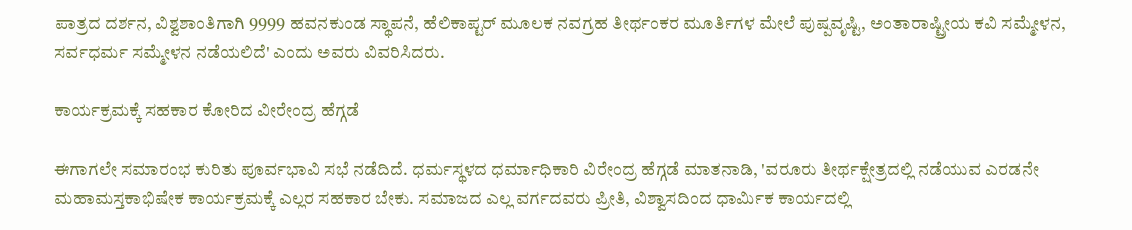ಪಾತ್ರದ ದರ್ಶನ, ವಿಶ್ವಶಾಂತಿಗಾಗಿ 9999 ಹವನಕುಂಡ ಸ್ಥಾಪನೆ, ಹೆಲಿಕಾಪ್ಟರ್‌ ಮೂಲಕ ನವಗ್ರಹ ತೀರ್ಥಂಕರ ಮೂರ್ತಿಗಳ ಮೇಲೆ ಪುಷ್ಪವೃಷ್ಟಿ, ಅಂತಾರಾಷ್ಟ್ರೀಯ ಕವಿ ಸಮ್ಮೇಳನ, ಸರ್ವಧರ್ಮ ಸಮ್ಮೇಳನ ನಡೆಯಲಿದೆ' ಎಂದು ಅವರು ವಿವರಿಸಿದರು.

ಕಾರ್ಯಕ್ರಮಕ್ಕೆ ಸಹಕಾರ ಕೋರಿದ ವೀರೇಂದ್ರ ಹೆಗ್ಗಡೆ

ಈಗಾಗಲೇ ಸಮಾರಂಭ ಕುರಿತು ಪೂರ್ವಭಾವಿ ಸಭೆ ನಡೆದಿದೆ. ಧರ್ಮಸ್ಥಳದ ಧರ್ಮಾಧಿಕಾರಿ ವಿರೇಂದ್ರ ಹೆಗ್ಗಡೆ ಮಾತನಾಡಿ, 'ವರೂರು ತೀರ್ಥಕ್ಷೇತ್ರದಲ್ಲಿ ನಡೆಯುವ ಎರಡನೇ ಮಹಾಮಸ್ತಕಾಭಿಷೇಕ ಕಾರ್ಯಕ್ರಮಕ್ಕೆ ಎಲ್ಲರ ಸಹಕಾರ ಬೇಕು. ಸಮಾಜದ ಎಲ್ಲ ವರ್ಗದವರು ಪ್ರೀತಿ, ವಿಶ್ವಾಸದಿಂದ ಧಾರ್ಮಿಕ ಕಾರ್ಯದಲ್ಲಿ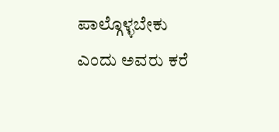ಪಾಲ್ಗೊಳ್ಳಬೇಕು ಎಂದು ಅವರು ಕರೆ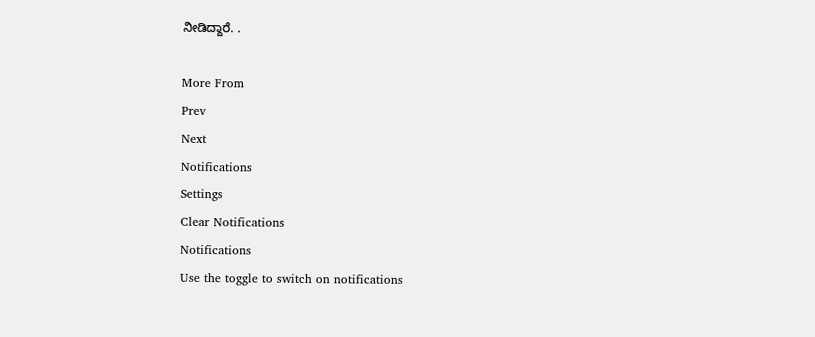ನೀಡಿದ್ದಾರೆ. .

More From
Prev
Next
Notifications
Settings
Clear Notifications
Notifications
Use the toggle to switch on notifications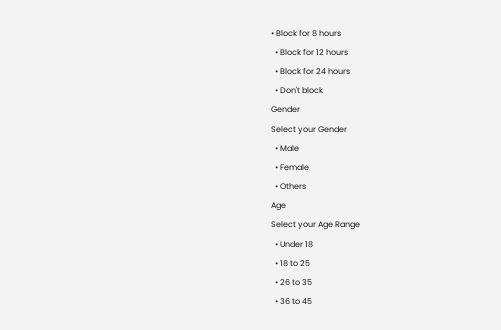• Block for 8 hours
  • Block for 12 hours
  • Block for 24 hours
  • Don't block
Gender
Select your Gender
  • Male
  • Female
  • Others
Age
Select your Age Range
  • Under 18
  • 18 to 25
  • 26 to 35
  • 36 to 45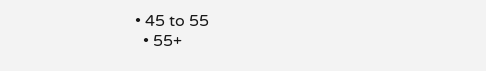• 45 to 55
  • 55+